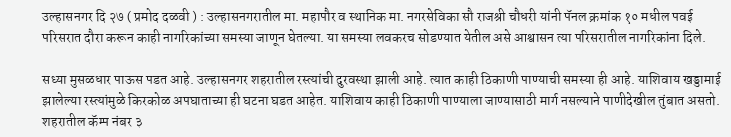उल्हासनगर दि २७ ( प्रमोद दळवी ) : उल्हासनगरातील मा. महापौर व स्थानिक मा. नगरसेविका सौ राजश्री चौधरी यांनी पॅनल क्रमांक १० मधील पवई परिसरात दौरा करून काही नागरिकांच्या समस्या जाणून घेतल्या. या समस्या लवकरच सोडण्यात येतील असे आश्वासन त्या परिसरातील नागरिकांना दिले.

सध्या मुसळधार पाऊस पडत आहे. उल्हासनगर शहरातील रस्त्यांची दुरवस्था झाली आहे. त्यात काही ठिकाणी पाण्याची समस्या ही आहे. याशिवाय खड्डामाई झालेल्या रस्त्यांमुळे किरकोळ अपघाताच्या ही घटना घडत आहेत. याशिवाय काही ठिकाणी पाण्याला जाण्यासाठी मार्ग नसल्याने पाणीदेखील तुंबात असतो. शहरातील कॅम्प नंबर ३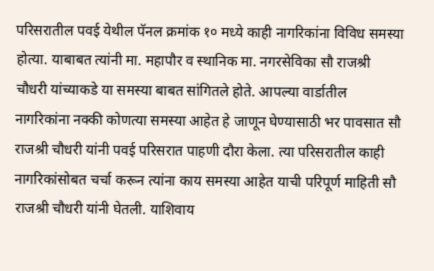परिसरातील पवई येथील पॅनल क्रमांक १० मध्ये काही नागरिकांना विविध समस्या होत्या. याबाबत त्यांनी मा. महापौर व स्थानिक मा. नगरसेविका सौ राजश्री चौधरी यांच्याकडे या समस्या बाबत सांगितले होते. आपल्या वार्डातील नागरिकांना नक्की कोणत्या समस्या आहेत हे जाणून घेण्यासाठी भर पावसात सौ राजश्री चौधरी यांनी पवई परिसरात पाहणी दौरा केला. त्या परिसरातील काही नागरिकांसोबत चर्चा करून त्यांना काय समस्या आहेत याची परिपूर्ण माहिती सौ राजश्री चौधरी यांनी घेतली. याशिवाय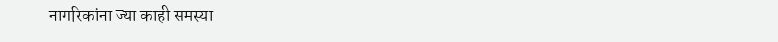नागरिकांना ज्या काही समस्या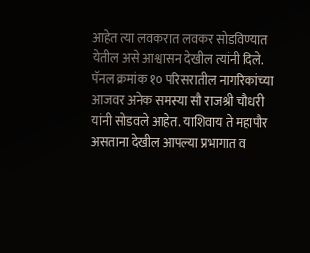आहेत त्या लवकरात लवकर सोडविण्यात येतील असे आश्वासन देखील त्यांनी दिले. पॅनल क्रमांक १० परिसरातील नागरिकांच्या आजवर अनेक समस्या सौ राजश्री चौधरी यांनी सोडवले आहेत. याशिवाय ते महापौर असताना देखील आपल्या प्रभागात व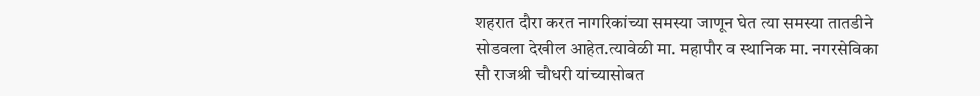शहरात दौरा करत नागरिकांच्या समस्या जाणून घेत त्या समस्या तातडीने सोडवला देखील आहेत.त्यावेळी मा. महापौर व स्थानिक मा. नगरसेविका सौ राजश्री चौधरी यांच्यासोबत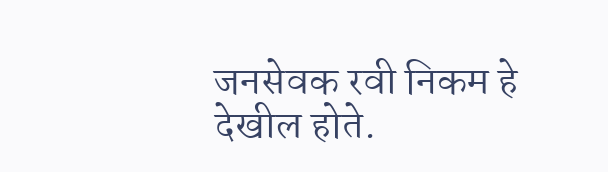जनसेवक रवी निकम हे देखील होते.